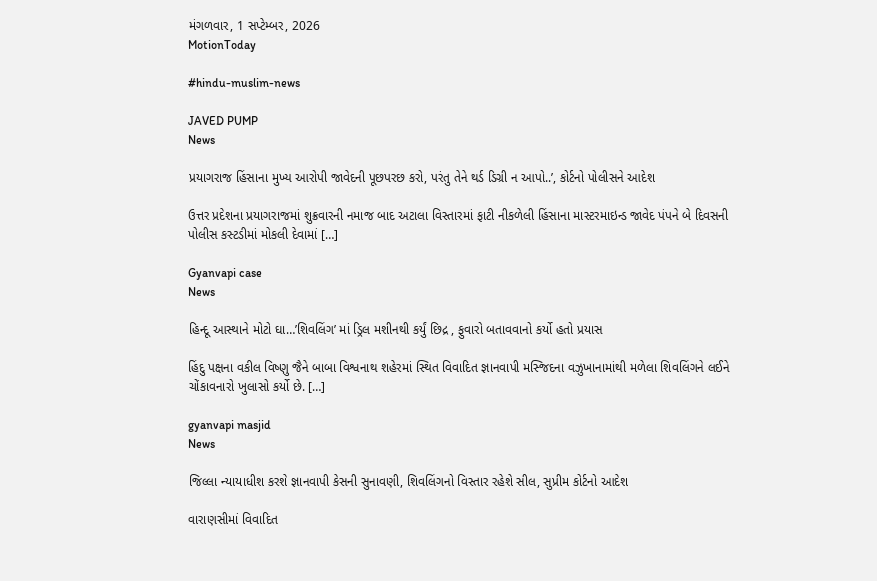મંગળવાર, 1 સપ્ટેમ્બર, 2026
MotionToday

#hindu-muslim-news

JAVED PUMP
News

પ્રયાગરાજ હિંસાના મુખ્ય આરોપી જાવેદની પૂછપરછ કરો, પરંતુ તેને થર્ડ ડિગ્રી ન આપો..’, કોર્ટનો પોલીસને આદેશ

ઉત્તર પ્રદેશના પ્રયાગરાજમાં શુક્રવારની નમાજ બાદ અટાલા વિસ્તારમાં ફાટી નીકળેલી હિંસાના માસ્ટરમાઇન્ડ જાવેદ પંપને બે દિવસની પોલીસ કસ્ટડીમાં મોકલી દેવામાં […]

Gyanvapi case
News

હિન્દૂ આસ્થાને મોટો ઘા…’શિવલિંગ’ માં ડ્રિલ મશીનથી કર્યું છિદ્ર , ફુવારો બતાવવાનો કર્યો હતો પ્રયાસ

હિંદુ પક્ષના વકીલ વિષ્ણુ જૈને બાબા વિશ્વનાથ શહેરમાં સ્થિત વિવાદિત જ્ઞાનવાપી મસ્જિદના વઝુખાનામાંથી મળેલા શિવલિંગને લઈને ચોંકાવનારો ખુલાસો કર્યો છે. […]

gyanvapi masjid
News

જિલ્લા ન્યાયાધીશ કરશે જ્ઞાનવાપી કેસની સુનાવણી, શિવલિંગનો વિસ્તાર રહેશે સીલ, સુપ્રીમ કોર્ટનો આદેશ

વારાણસીમાં વિવાદિત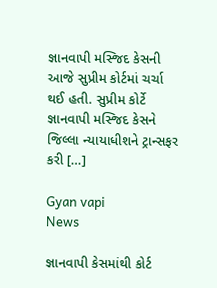જ્ઞાનવાપી મસ્જિદ કેસની આજે સુપ્રીમ કોર્ટમાં ચર્ચા થઈ હતી. સુપ્રીમ કોર્ટે જ્ઞાનવાપી મસ્જિદ કેસને જિલ્લા ન્યાયાધીશને ટ્રાન્સફર કરી […]

Gyan vapi
News

જ્ઞાનવાપી કેસમાંથી કોર્ટ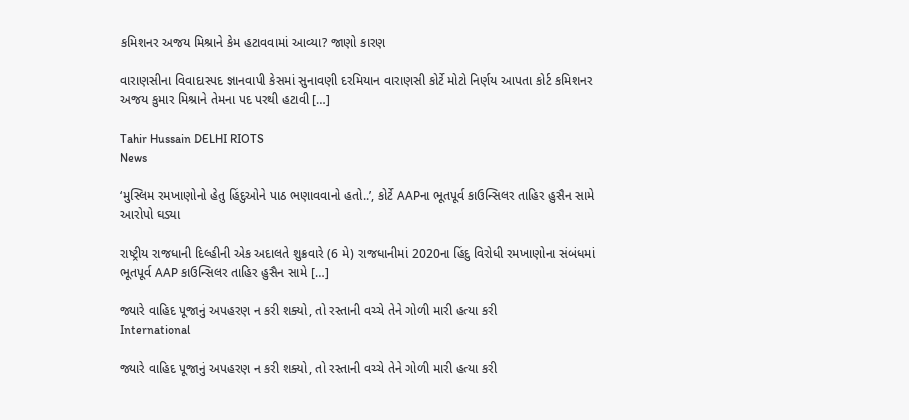કમિશનર અજય મિશ્રાને કેમ હટાવવામાં આવ્યા? જાણો કારણ

વારાણસીના વિવાદાસ્પદ જ્ઞાનવાપી કેસમાં સુનાવણી દરમિયાન વારાણસી કોર્ટે મોટો નિર્ણય આપતા કોર્ટ કમિશનર અજય કુમાર મિશ્રાને તેમના પદ પરથી હટાવી […]

Tahir Hussain DELHI RIOTS
News

‘મુસ્લિમ રમખાણોનો હેતુ હિંદુઓને પાઠ ભણાવવાનો હતો..’, કોર્ટે AAPના ભૂતપૂર્વ કાઉન્સિલર તાહિર હુસૈન સામે આરોપો ઘડ્યા

રાષ્ટ્રીય રાજધાની દિલ્હીની એક અદાલતે શુક્રવારે (6 મે) રાજધાનીમાં 2020ના હિંદુ વિરોધી રમખાણોના સંબંધમાં ભૂતપૂર્વ AAP કાઉન્સિલર તાહિર હુસૈન સામે […]

જ્યારે વાહિદ પૂજાનું અપહરણ ન કરી શક્યો, તો રસ્તાની વચ્ચે તેને ગોળી મારી હત્યા કરી
International

જ્યારે વાહિદ પૂજાનું અપહરણ ન કરી શક્યો, તો રસ્તાની વચ્ચે તેને ગોળી મારી હત્યા કરી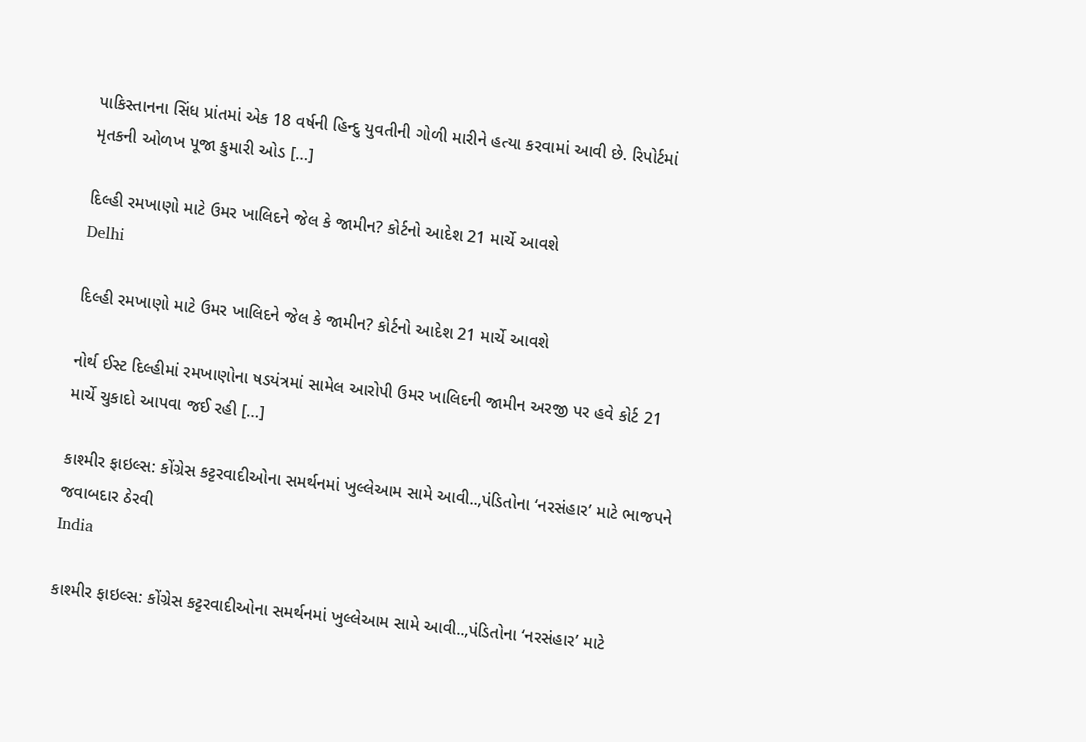પાકિસ્તાનના સિંધ પ્રાંતમાં એક 18 વર્ષની હિન્દુ યુવતીની ગોળી મારીને હત્યા કરવામાં આવી છે. રિપોર્ટમાં મૃતકની ઓળખ પૂજા કુમારી ઓડ […]

દિલ્હી રમખાણો માટે ઉમર ખાલિદને જેલ કે જામીન? કોર્ટનો આદેશ 21 માર્ચે આવશે
Delhi

દિલ્હી રમખાણો માટે ઉમર ખાલિદને જેલ કે જામીન? કોર્ટનો આદેશ 21 માર્ચે આવશે

નોર્થ ઈસ્ટ દિલ્હીમાં રમખાણોના ષડયંત્રમાં સામેલ આરોપી ઉમર ખાલિદની જામીન અરજી પર હવે કોર્ટ 21 માર્ચે ચુકાદો આપવા જઈ રહી […]

કાશ્મીર ફાઇલ્સ: કોંગ્રેસ કટ્ટરવાદીઓના સમર્થનમાં ખુલ્લેઆમ સામે આવી..,પંડિતોના ‘નરસંહાર’ માટે ભાજપને જવાબદાર ઠેરવી
India

કાશ્મીર ફાઇલ્સ: કોંગ્રેસ કટ્ટરવાદીઓના સમર્થનમાં ખુલ્લેઆમ સામે આવી..,પંડિતોના ‘નરસંહાર’ માટે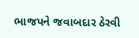ભાજપને જવાબદાર ઠેરવી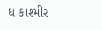ધ કાશ્મીર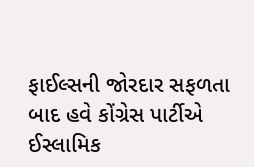ફાઈલ્સની જોરદાર સફળતા બાદ હવે કોંગ્રેસ પાર્ટીએ ઈસ્લામિક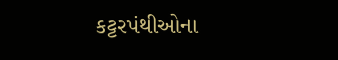કટ્ટરપંથીઓના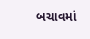બચાવમાં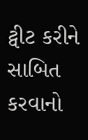ટ્વીટ કરીને સાબિત કરવાનો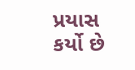પ્રયાસ કર્યો છે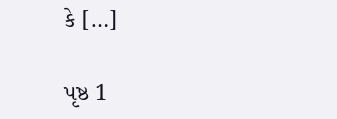કે […]

પૃષ્ઠ 1